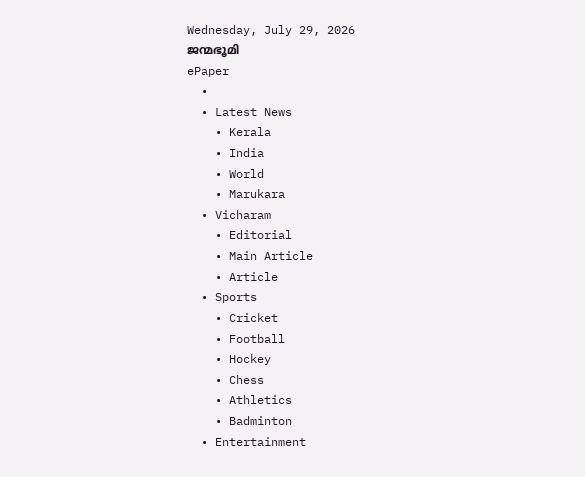Wednesday, July 29, 2026
ജന്മഭൂമി
ePaper
  •
  • Latest News
    • Kerala
    • India
    • World
    • Marukara
  • Vicharam
    • Editorial
    • Main Article
    • Article
  • Sports
    • Cricket
    • Football
    • Hockey
    • Chess
    • Athletics
    • Badminton
  • Entertainment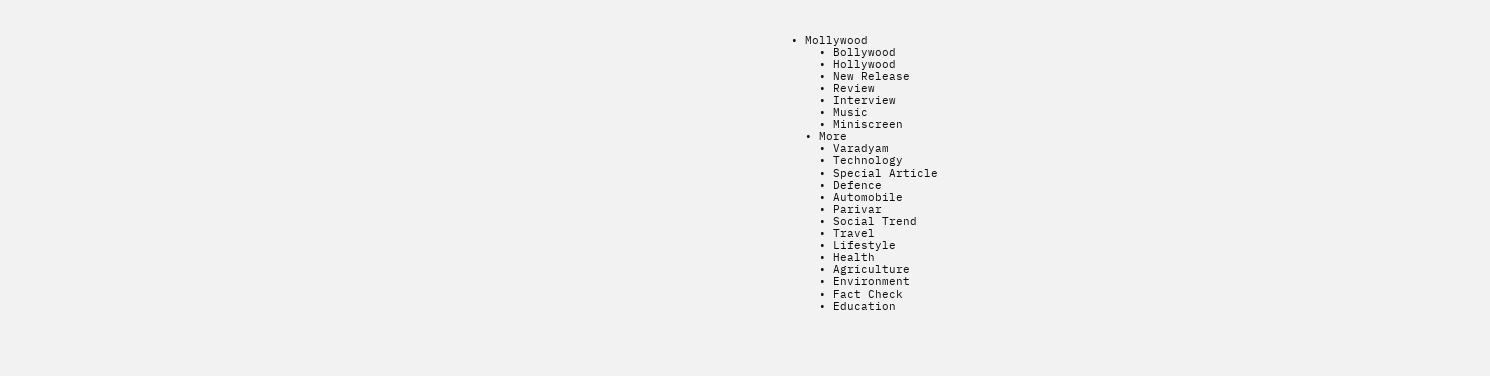• Mollywood
    • Bollywood
    • Hollywood
    • New Release
    • Review
    • Interview
    • Music
    • Miniscreen
  • More
    • Varadyam
    • Technology
    • Special Article
    • Defence
    • Automobile
    • Parivar
    • Social Trend
    • Travel
    • Lifestyle
    • Health
    • Agriculture
    • Environment
    • Fact Check
    • Education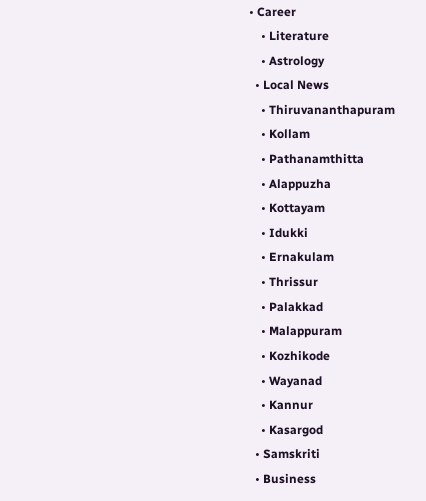• Career
    • Literature
    • Astrology
  • Local News
    • Thiruvananthapuram
    • Kollam
    • Pathanamthitta
    • Alappuzha
    • Kottayam
    • Idukki
    • Ernakulam
    • Thrissur
    • Palakkad
    • Malappuram
    • Kozhikode
    • Wayanad
    • Kannur
    • Kasargod
  • Samskriti
  • Business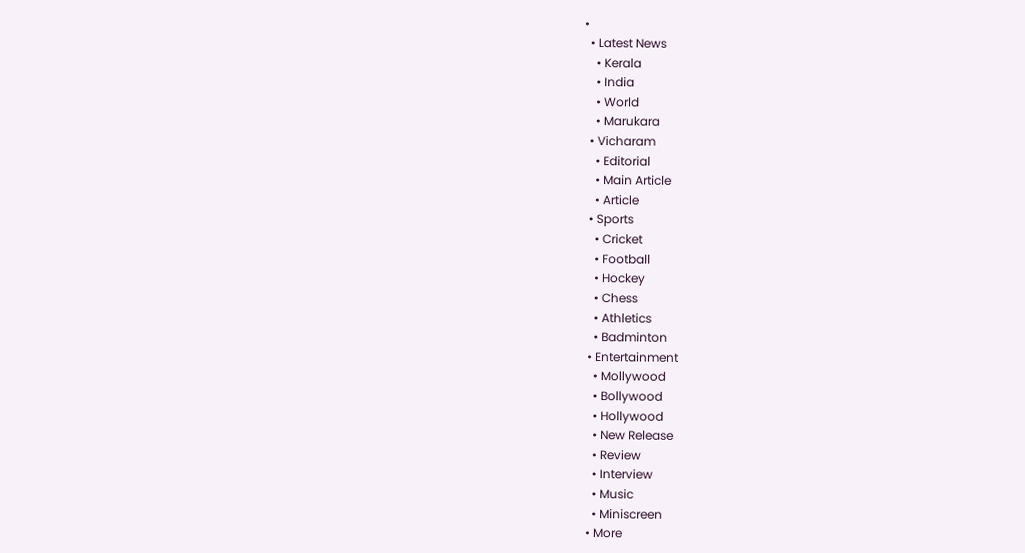•
  • Latest News
    • Kerala
    • India
    • World
    • Marukara
  • Vicharam
    • Editorial
    • Main Article
    • Article
  • Sports
    • Cricket
    • Football
    • Hockey
    • Chess
    • Athletics
    • Badminton
  • Entertainment
    • Mollywood
    • Bollywood
    • Hollywood
    • New Release
    • Review
    • Interview
    • Music
    • Miniscreen
  • More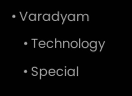• Varadyam
    • Technology
    • Special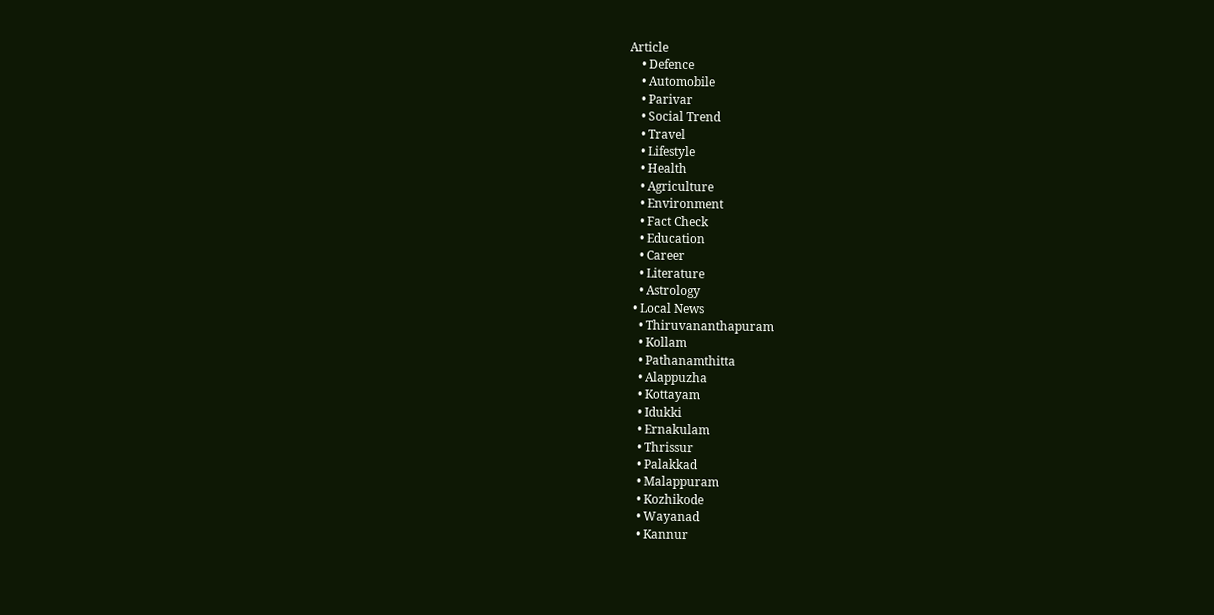Article
    • Defence
    • Automobile
    • Parivar
    • Social Trend
    • Travel
    • Lifestyle
    • Health
    • Agriculture
    • Environment
    • Fact Check
    • Education
    • Career
    • Literature
    • Astrology
  • Local News
    • Thiruvananthapuram
    • Kollam
    • Pathanamthitta
    • Alappuzha
    • Kottayam
    • Idukki
    • Ernakulam
    • Thrissur
    • Palakkad
    • Malappuram
    • Kozhikode
    • Wayanad
    • Kannur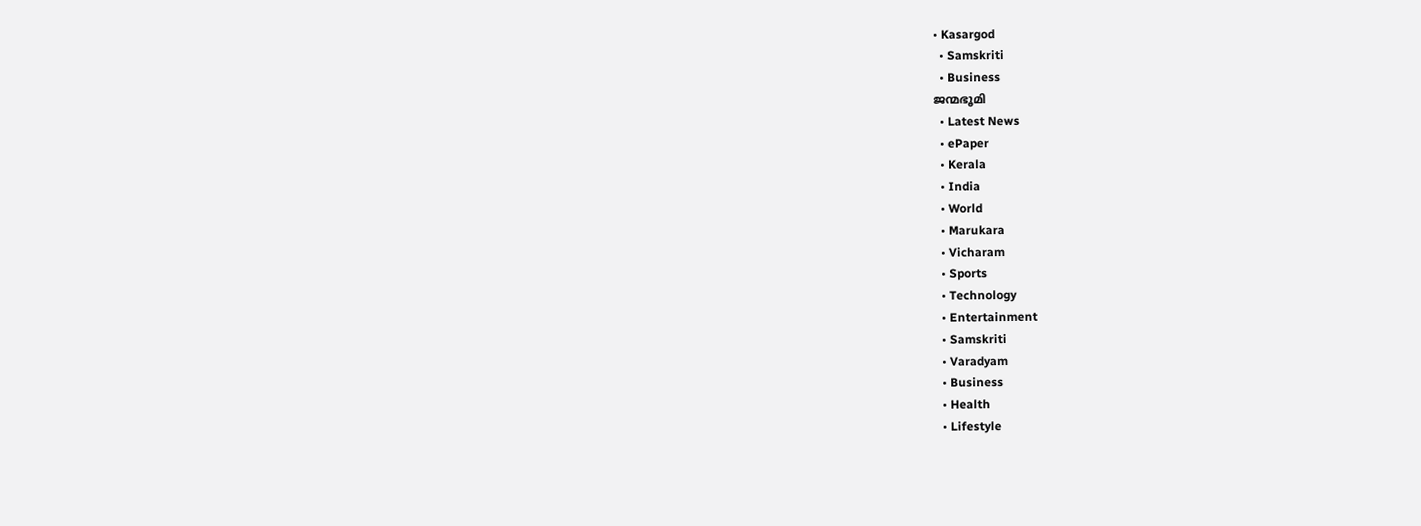• Kasargod
  • Samskriti
  • Business
ജന്മഭൂമി
  • Latest News
  • ePaper
  • Kerala
  • India
  • World
  • Marukara
  • Vicharam
  • Sports
  • Technology
  • Entertainment
  • Samskriti
  • Varadyam
  • Business
  • Health
  • Lifestyle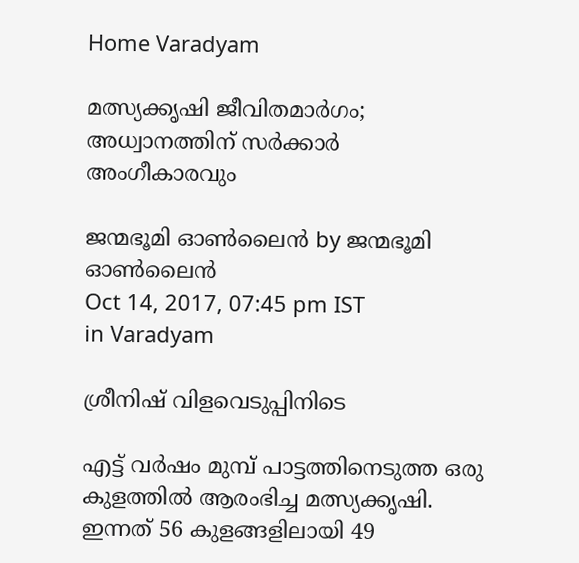Home Varadyam

മത്സ്യക്കൃഷി ജീവിതമാര്‍ഗം; അധ്വാനത്തിന് സര്‍ക്കാര്‍ അംഗീകാരവും

ജന്മഭൂമി ഓണ്‍ലൈന്‍ by ജന്മഭൂമി ഓണ്‍ലൈന്‍
Oct 14, 2017, 07:45 pm IST
in Varadyam

ശ്രീനിഷ് വിളവെടുപ്പിനിടെ

എട്ട് വര്‍ഷം മുമ്പ് പാട്ടത്തിനെടുത്ത ഒരു കുളത്തില്‍ ആരംഭിച്ച മത്സ്യക്കൃഷി. ഇന്നത് 56 കുളങ്ങളിലായി 49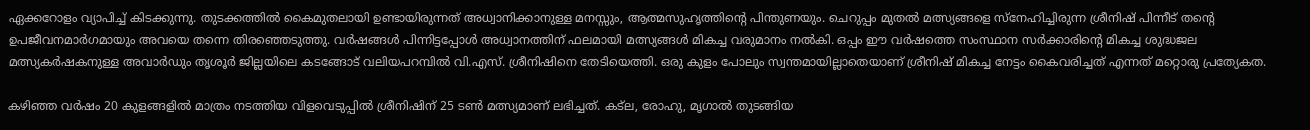ഏക്കറോളം വ്യാപിച്ച് കിടക്കുന്നു. തുടക്കത്തില്‍ കൈമുതലായി ഉണ്ടായിരുന്നത് അധ്വാനിക്കാനുള്ള മനസ്സും, ആത്മസുഹൃത്തിന്റെ പിന്തുണയും. ചെറുപ്പം മുതല്‍ മത്സ്യങ്ങളെ സ്‌നേഹിച്ചിരുന്ന ശ്രീനിഷ് പിന്നീട് തന്റെ ഉപജീവനമാര്‍ഗമായും അവയെ തന്നെ തിരഞ്ഞെടുത്തു. വര്‍ഷങ്ങള്‍ പിന്നിട്ടപ്പോള്‍ അധ്വാനത്തിന് ഫലമായി മത്സ്യങ്ങള്‍ മികച്ച വരുമാനം നല്‍കി. ഒപ്പം ഈ വര്‍ഷത്തെ സംസ്ഥാന സര്‍ക്കാരിന്റെ മികച്ച ശുദ്ധജല മത്സ്യകര്‍ഷകനുള്ള അവാര്‍ഡും തൃശൂര്‍ ജില്ലയിലെ കടങ്ങോട് വലിയപറമ്പില്‍ വി.എസ്. ശ്രീനിഷിനെ തേടിയെത്തി. ഒരു കുളം പോലും സ്വന്തമായില്ലാതെയാണ് ശ്രീനിഷ് മികച്ച നേട്ടം കൈവരിച്ചത് എന്നത് മറ്റൊരു പ്രത്യേകത.

കഴിഞ്ഞ വര്‍ഷം 20 കുളങ്ങളില്‍ മാത്രം നടത്തിയ വിളവെടുപ്പില്‍ ശ്രീനിഷിന് 25 ടണ്‍ മത്സ്യമാണ് ലഭിച്ചത്. കട്‌ല, രോഹു, മൃഗാല്‍ തുടങ്ങിയ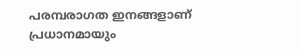പരമ്പരാഗത ഇനങ്ങളാണ് പ്രധാനമായും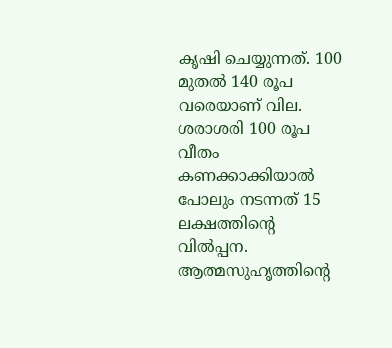കൃഷി ചെയ്യുന്നത്. 100 മുതല്‍ 140 രൂപ വരെയാണ് വില. ശരാശരി 100 രൂപ വീതം കണക്കാക്കിയാല്‍ പോലും നടന്നത് 15 ലക്ഷത്തിന്റെ വില്‍പ്പന. ആത്മസുഹൃത്തിന്റെ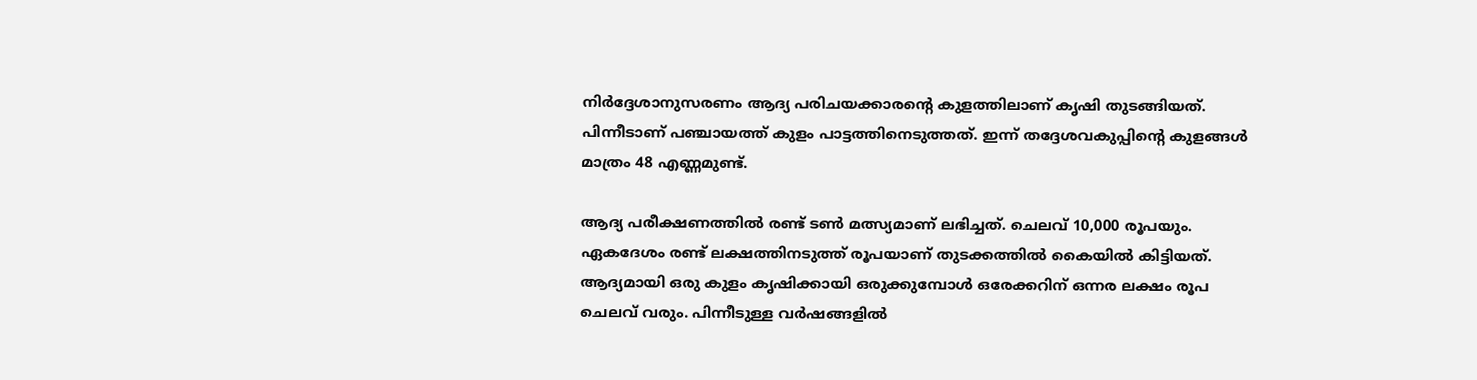നിര്‍ദ്ദേശാനുസരണം ആദ്യ പരിചയക്കാരന്റെ കുളത്തിലാണ് കൃഷി തുടങ്ങിയത്. പിന്നീടാണ് പഞ്ചായത്ത് കുളം പാട്ടത്തിനെടുത്തത്. ഇന്ന് തദ്ദേശവകുപ്പിന്റെ കുളങ്ങള്‍ മാത്രം 48 എണ്ണമുണ്ട്.

ആദ്യ പരീക്ഷണത്തില്‍ രണ്ട് ടണ്‍ മത്സ്യമാണ് ലഭിച്ചത്. ചെലവ് 10,000 രൂപയും. ഏകദേശം രണ്ട് ലക്ഷത്തിനടുത്ത് രൂപയാണ് തുടക്കത്തില്‍ കൈയില്‍ കിട്ടിയത്. ആദ്യമായി ഒരു കുളം കൃഷിക്കായി ഒരുക്കുമ്പോള്‍ ഒരേക്കറിന് ഒന്നര ലക്ഷം രൂപ ചെലവ് വരും. പിന്നീടുള്ള വര്‍ഷങ്ങളില്‍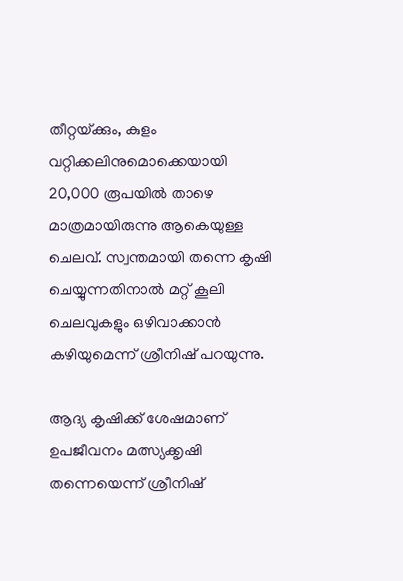തീറ്റയ്‌ക്കും, കുളം വറ്റിക്കലിനുമൊക്കെയായി 20,000 രൂപയില്‍ താഴെ മാത്രമായിരുന്നു ആകെയുള്ള ചെലവ്. സ്വന്തമായി തന്നെ കൃഷി ചെയ്യുന്നതിനാല്‍ മറ്റ് കൂലി ചെലവുകളും ഒഴിവാക്കാന്‍ കഴിയുമെന്ന് ശ്രീനിഷ് പറയുന്നു.

ആദ്യ കൃഷിക്ക് ശേഷമാണ് ഉപജീവനം മത്സ്യക്കൃഷി തന്നെയെന്ന് ശ്രീനിഷ്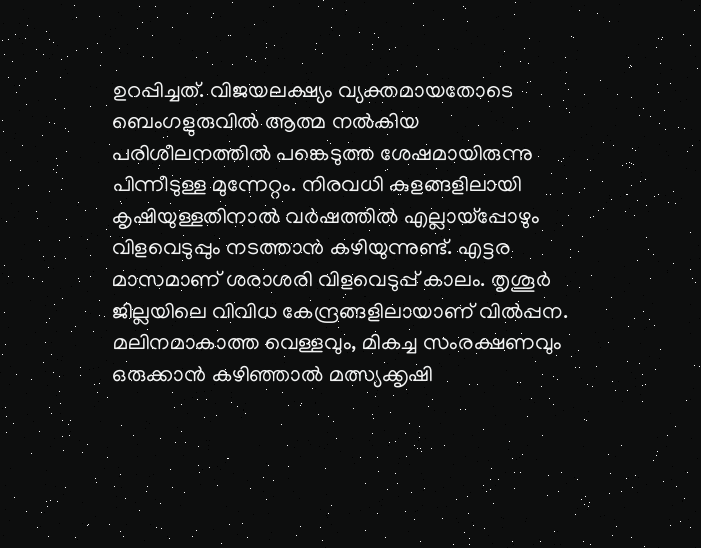ഉറപ്പിച്ചത്. വിജയലക്ഷ്യം വ്യക്തമായതോടെ ബെംഗളുരുവില്‍ ആത്മ നല്‍കിയ പരിശീലനത്തില്‍ പങ്കെടുത്ത ശേഷമായിരുന്നു പിന്നീടുള്ള മുന്നേറ്റം. നിരവധി കുളങ്ങളിലായി കൃഷിയുള്ളതിനാല്‍ വര്‍ഷത്തില്‍ എല്ലായ്‌പ്പോഴും വിളവെടുപ്പും നടത്താന്‍ കഴിയുന്നുണ്ട്. എട്ടര മാസമാണ് ശരാശരി വിളവെടുപ്പ് കാലം. തൃശൂര്‍ ജില്ലയിലെ വിവിധ കേന്ദ്രങ്ങളിലായാണ് വില്‍പ്പന. മലിനമാകാത്ത വെള്ളവും, മികച്ച സംരക്ഷണവും ഒരുക്കാന്‍ കഴിഞ്ഞാല്‍ മത്സ്യക്കൃഷി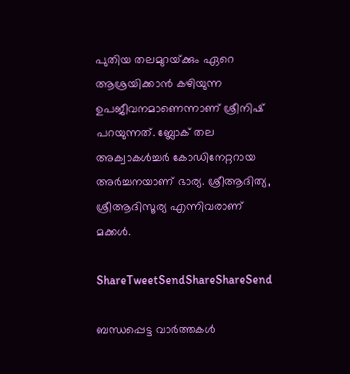പുതിയ തലമുറയ്‌ക്കും ഏറെ ആശ്രയിക്കാന്‍ കഴിയുന്ന ഉപജീവനമാണെന്നാണ് ശ്രീനിഷ് പറയുന്നത്. ബ്ലോക് തല അക്വാകള്‍ച്ചര്‍ കോഡിനേറ്ററായ അര്‍ച്ചനയാണ് ഭാര്യ. ശ്രീആദിത്യ, ശ്രീആദിസൂര്യ എന്നിവരാണ് മക്കള്‍.

ShareTweetSendShareShareSend

ബന്ധപ്പെട്ട വാര്‍ത്തകള്‍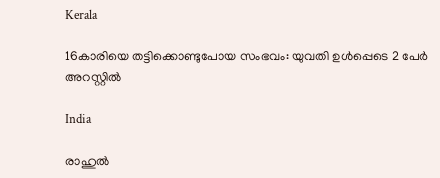Kerala

16കാരിയെ തട്ടിക്കൊണ്ടുപോയ സംഭവം: യുവതി ഉള്‍പ്പെടെ 2 പേര്‍ അറസ്റ്റില്‍

India

രാഹുൽ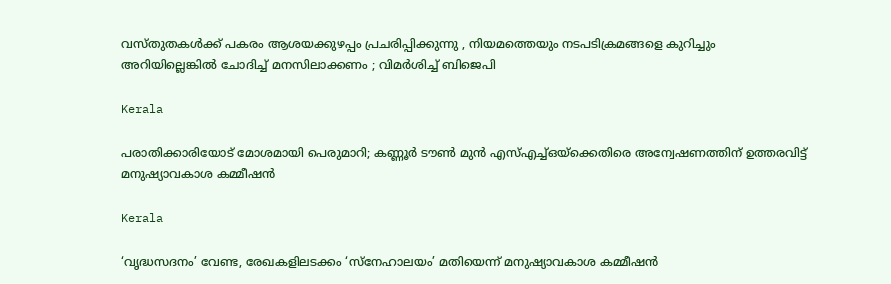വസ്തുതകൾക്ക് പകരം ആശയക്കുഴപ്പം പ്രചരിപ്പിക്കുന്നു , നിയമത്തെയും നടപടിക്രമങ്ങളെ കുറിച്ചും അറിയില്ലെങ്കിൽ ചോദിച്ച് മനസിലാക്കണം ; വിമർശിച്ച് ബിജെപി

Kerala

പരാതിക്കാരിയോട് മോശമായി പെരുമാറി; കണ്ണൂര്‍ ടൗണ്‍ മുന്‍ എസ്എച്ച്ഒയ്‌ക്കെതിരെ അന്വേഷണത്തിന് ഉത്തരവിട്ട് മനുഷ്യാവകാശ കമ്മീഷന്‍

Kerala

‘വൃദ്ധസദനം’ വേണ്ട, രേഖകളിലടക്കം ‘സ്‌നേഹാലയം’ മതിയെന്ന് മനുഷ്യാവകാശ കമ്മീഷന്‍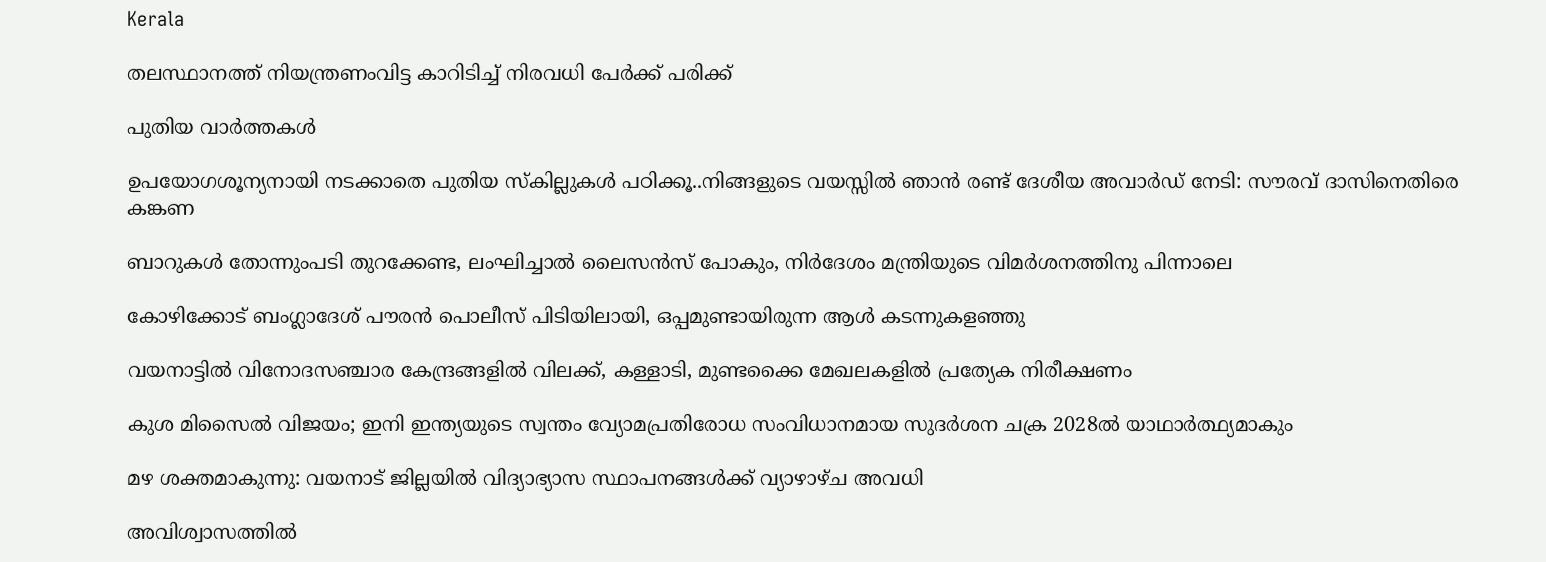Kerala

തലസ്ഥാനത്ത് നിയന്ത്രണംവിട്ട കാറിടിച്ച് നിരവധി പേര്‍ക്ക് പരിക്ക്

പുതിയ വാര്‍ത്തകള്‍

ഉപയോഗശൂന്യനായി നടക്കാതെ പുതിയ സ്കില്ലുകള്‍ പഠിക്കൂ..നിങ്ങളുടെ വയസ്സില്‍ ഞാന്‍ രണ്ട് ദേശീയ അവാര്‍ഡ് നേടി: സൗരവ് ദാസിനെതിരെ കങ്കണ

ബാറുകള്‍ തോന്നുംപടി തുറക്കേണ്ട, ലംഘിച്ചാല്‍ ലൈസന്‍സ് പോകും, നിര്‍ദേശം മന്ത്രിയുടെ വിമര്‍ശനത്തിനു പിന്നാലെ

കോഴിക്കോട് ബംഗ്ലാദേശ് പൗരന്‍ പൊലീസ് പിടിയിലായി, ഒപ്പമുണ്ടായിരുന്ന ആള്‍ കടന്നുകളഞ്ഞു

വയനാട്ടില്‍ വിനോദസഞ്ചാര കേന്ദ്രങ്ങളില്‍ വിലക്ക്, കള്ളാടി, മുണ്ടക്കൈ മേഖലകളില്‍ പ്രത്യേക നിരീക്ഷണം

കുശ മിസൈല്‍ വിജയം; ഇനി ഇന്ത്യയുടെ സ്വന്തം വ്യോമപ്രതിരോധ സംവിധാനമായ സുദര്‍ശന ചക്ര 2028ല്‍ യാഥാര്‍ത്ഥ്യമാകും

മഴ ശക്തമാകുന്നു: വയനാട് ജില്ലയില്‍ വിദ്യാഭ്യാസ സ്ഥാപനങ്ങള്‍ക്ക് വ്യാഴാഴ്ച അവധി

അവിശ്വാസത്തില്‍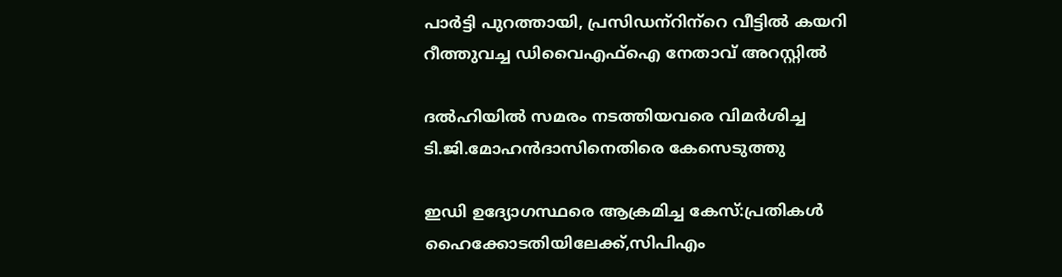പാര്‍ട്ടി പുറത്തായി, പ്രസിഡന്‌റിന്‌റെ വീട്ടില്‍ കയറി റീത്തുവച്ച ഡിവൈഎഫ്‌ഐ നേതാവ് അറസ്റ്റില്‍

ദല്‍ഹിയില്‍ സമരം നടത്തിയവരെ വിമര്‍ശിച്ച ടി.ജി.മോഹന്‍ദാസിനെതിരെ കേസെടുത്തു

ഇഡി ഉദ്യോഗസ്ഥരെ ആക്രമിച്ച കേസ്:പ്രതികള്‍ ഹൈക്കോടതിയിലേക്ക്,സിപിഎം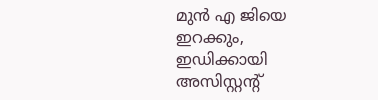മുന്‍ എ ജിയെ ഇറക്കും, ഇഡിക്കായി അസിസ്റ്റന്റ്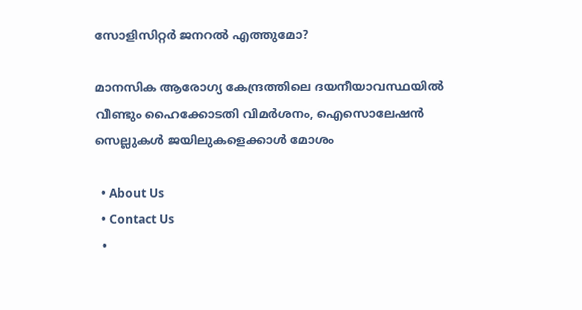സോളിസിറ്റര്‍ ജനറല്‍ എത്തുമോ?

മാനസിക ആരോഗ്യ കേന്ദ്രത്തിലെ ദയനീയാവസ്ഥയില്‍ വീണ്ടും ഹൈക്കോടതി വിമര്‍ശനം, ഐസൊലേഷന്‍ സെല്ലുകള്‍ ജയിലുകളെക്കാള്‍ മോശം

  • About Us
  • Contact Us
  •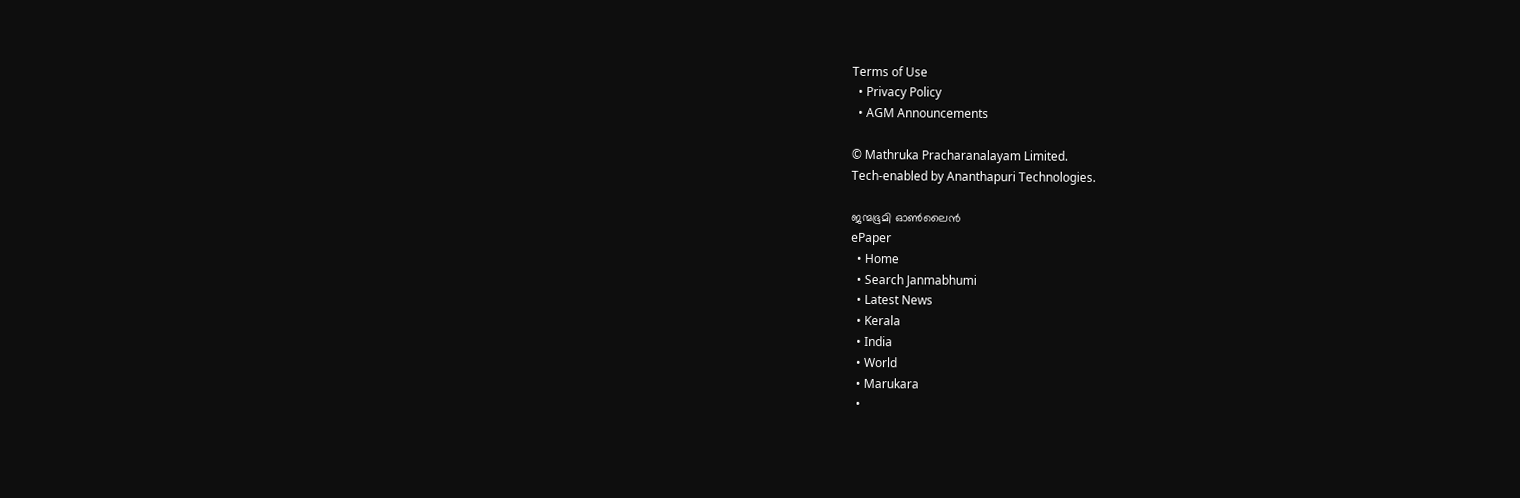Terms of Use
  • Privacy Policy
  • AGM Announcements

© Mathruka Pracharanalayam Limited.
Tech-enabled by Ananthapuri Technologies.

ജന്മഭൂമി ഓണ്‍ലൈന്‍
ePaper
  • Home
  • Search Janmabhumi
  • Latest News
  • Kerala
  • India
  • World
  • Marukara
  •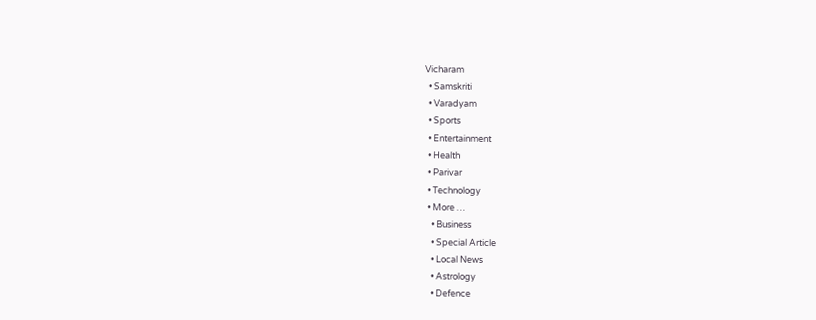Vicharam
  • Samskriti
  • Varadyam
  • Sports
  • Entertainment
  • Health
  • Parivar
  • Technology
  • More …
    • Business
    • Special Article
    • Local News
    • Astrology
    • Defence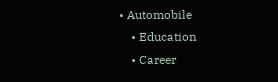• Automobile
    • Education
    • Career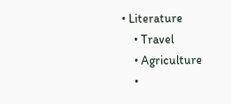• Literature
    • Travel
    • Agriculture
    •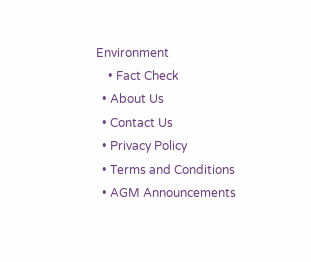Environment
    • Fact Check
  • About Us
  • Contact Us
  • Privacy Policy
  • Terms and Conditions
  • AGM Announcements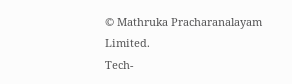© Mathruka Pracharanalayam Limited.
Tech-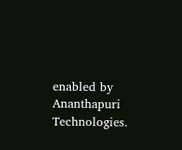enabled by Ananthapuri Technologies.